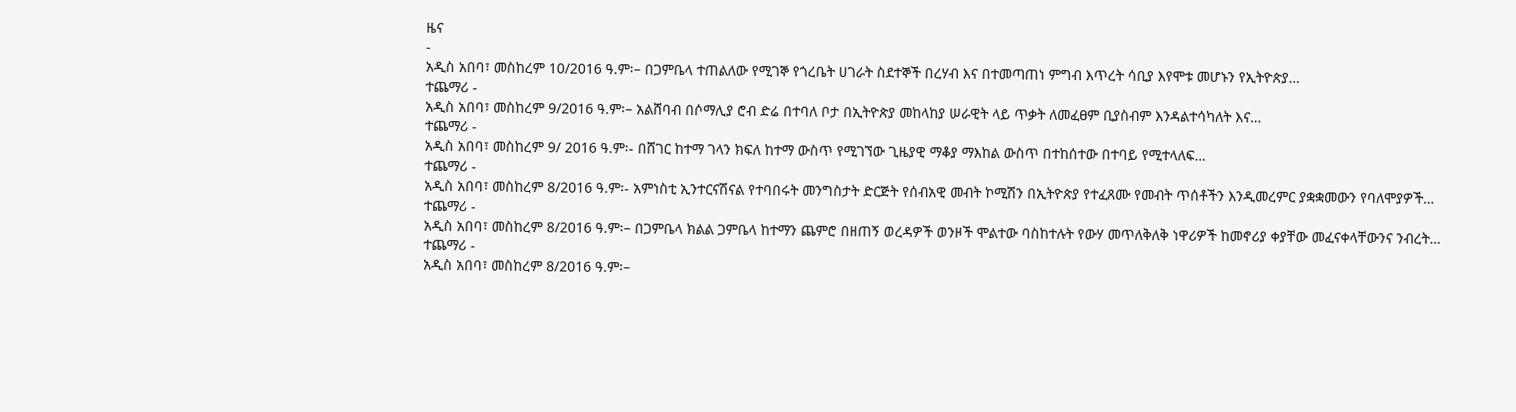ዜና
-
አዲስ አበባ፣ መስከረም 10/2016 ዓ.ም፡– በጋምቤላ ተጠልለው የሚገኞ የጎረቤት ሀገራት ስደተኞች በረሃብ እና በተመጣጠነ ምግብ እጥረት ሳቢያ እየሞቱ መሆኑን የኢትዮጵያ…
ተጨማሪ -
አዲስ አበባ፣ መስከረም 9/2016 ዓ.ም፡– አልሸባብ በሶማሊያ ሮብ ድሬ በተባለ ቦታ በኢትዮጵያ መከላከያ ሠራዊት ላይ ጥቃት ለመፈፀም ቢያስብም እንዳልተሳካለት እና…
ተጨማሪ -
አዲስ አበባ፣ መስከረም 9/ 2016 ዓ.ም፡- በሸገር ከተማ ገላን ክፍለ ከተማ ውስጥ የሚገኘው ጊዜያዊ ማቆያ ማእከል ውስጥ በተከሰተው በተባይ የሚተላለፍ…
ተጨማሪ -
አዲስ አበባ፣ መስከረም 8/2016 ዓ.ም፡- አምነስቲ ኢንተርናሽናል የተባበሩት መንግስታት ድርጅት የሰብአዊ መብት ኮሚሽን በኢትዮጵያ የተፈጸሙ የመብት ጥሰቶችን እንዲመረምር ያቋቋመውን የባለሞያዎች…
ተጨማሪ -
አዲስ አበባ፣ መስከረም 8/2016 ዓ.ም፡– በጋምቤላ ክልል ጋምቤላ ከተማን ጨምሮ በዘጠኝ ወረዳዎች ወንዞች ሞልተው ባስከተሉት የውሃ መጥለቅለቅ ነዋሪዎች ከመኖሪያ ቀያቸው መፈናቀላቸውንና ንብረት…
ተጨማሪ -
አዲስ አበባ፣ መስከረም 8/2016 ዓ.ም፡–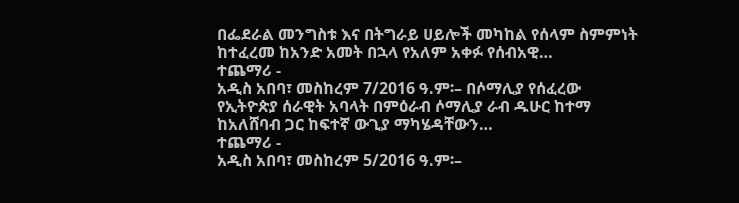በፌደራል መንግስቱ እና በትግራይ ሀይሎች መካከል የሰላም ስምምነት ከተፈረመ ከአንድ አመት በኋላ የአለም አቀፉ የሰብአዊ…
ተጨማሪ -
አዲስ አበባ፣ መስከረም 7/2016 ዓ.ም፡– በሶማሊያ የሰፈረው የኢትዮጵያ ሰራዊት አባላት በምዕራብ ሶማሊያ ራብ ዱሁር ከተማ ከአለሸባብ ጋር ከፍተኛ ውጊያ ማካሄዳቸውን…
ተጨማሪ -
አዲስ አበባ፣ መስከረም 5/2016 ዓ.ም፡–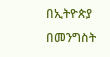በኢትዮጵያ በመንግስት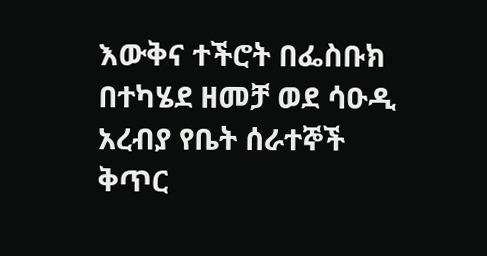እውቅና ተችሮት በፌስቡክ በተካሄደ ዘመቻ ወደ ሳዑዲ አረብያ የቤት ሰራተኞች ቅጥር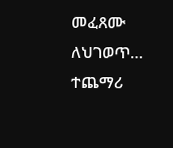መፈጸሙ ለህገወጥ…
ተጨማሪ